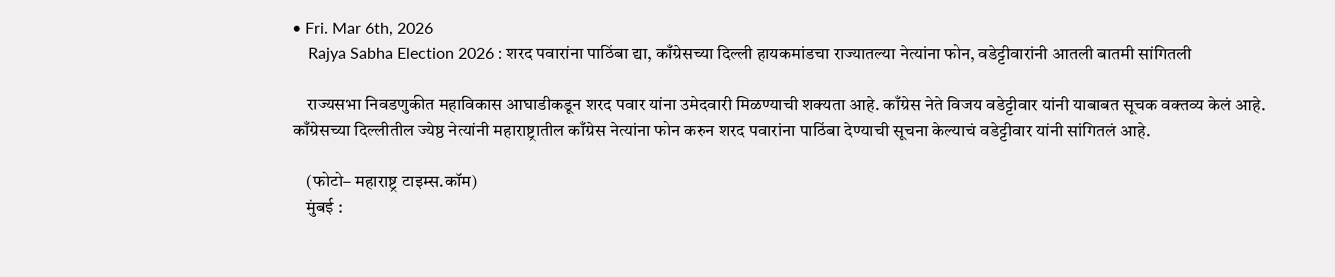• Fri. Mar 6th, 2026
    Rajya Sabha Election 2026 : शरद पवारांना पाठिंबा द्या, काँग्रेसच्या दिल्ली हायकमांडचा राज्यातल्या नेत्यांना फोन, वडेट्टीवारांनी आतली बातमी सांगितली

    राज्यसभा निवडणुकीत महाविकास आघाडीकडून शरद पवार यांना उमेदवारी मिळण्याची शक्यता आहे. काँग्रेस नेते विजय वडेट्टीवार यांनी याबाबत सूचक वक्तव्य केलं आहे. काँग्रेसच्या दिल्लीतील ज्येष्ठ नेत्यांनी महाराष्ट्रातील काँग्रेस नेत्यांना फोन करुन शरद पवारांना पाठिंबा देण्याची सूचना केल्याचं वडेट्टीवार यांनी सांगितलं आहे.

    (फोटो– महाराष्ट्र टाइम्स.कॉम)
    मुंबई :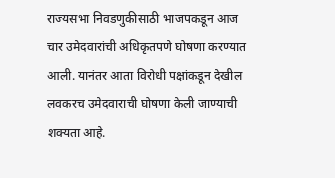राज्यसभा निवडणुकीसाठी भाजपकडून आज चार उमेदवारांची अधिकृतपणे घोषणा करण्यात आली. यानंतर आता विरोधी पक्षांकडून देखील लवकरच उमेदवाराची घोषणा केली जाण्याची शक्यता आहे.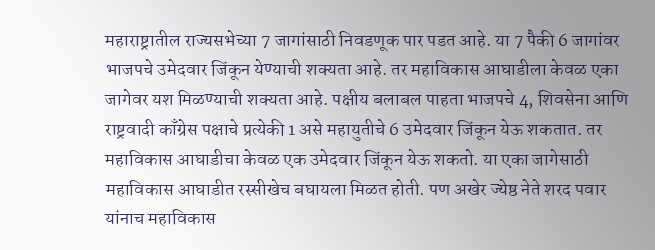महाराष्ट्रातील राज्यसभेच्या 7 जागांसाठी निवडणूक पार पडत आहे. या 7 पैकी 6 जागांवर भाजपचे उमेदवार जिंकून येण्याची शक्यता आहे. तर महाविकास आघाडीला केवळ एका जागेवर यश मिळण्याची शक्यता आहे. पक्षीय बलाबल पाहता भाजपचे 4, शिवसेना आणि राष्ट्रवादी काँग्रेस पक्षाचे प्रत्येकी 1 असे महायुतीचे 6 उमेदवार जिंकून येऊ शकतात. तर महाविकास आघाडीचा केवळ एक उमेदवार जिंकून येऊ शकतो. या एका जागेसाठी महाविकास आघाडीत रस्सीखेच बघायला मिळत होती. पण अखेर ज्येष्ठ नेते शरद पवार यांनाच महाविकास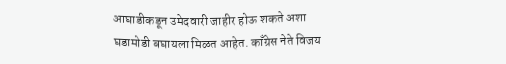आघाडीकडून उमेदवारी जाहीर होऊ शकते अशा घडामोडी बघायला मिळत आहेत. काँग्रेस नेते विजय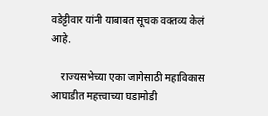वडेट्टीवार यांनी याबाबत सूचक वक्तव्य केलं आहे.

    राज्यसभेच्या एका जागेसाठी महाविकास आघाडीत महत्त्वाच्या घडामोडी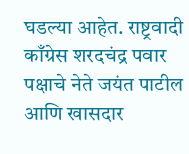घडल्या आहेत. राष्ट्रवादी काँग्रेस शरदचंद्र पवार पक्षाचे नेते जयंत पाटील आणि खासदार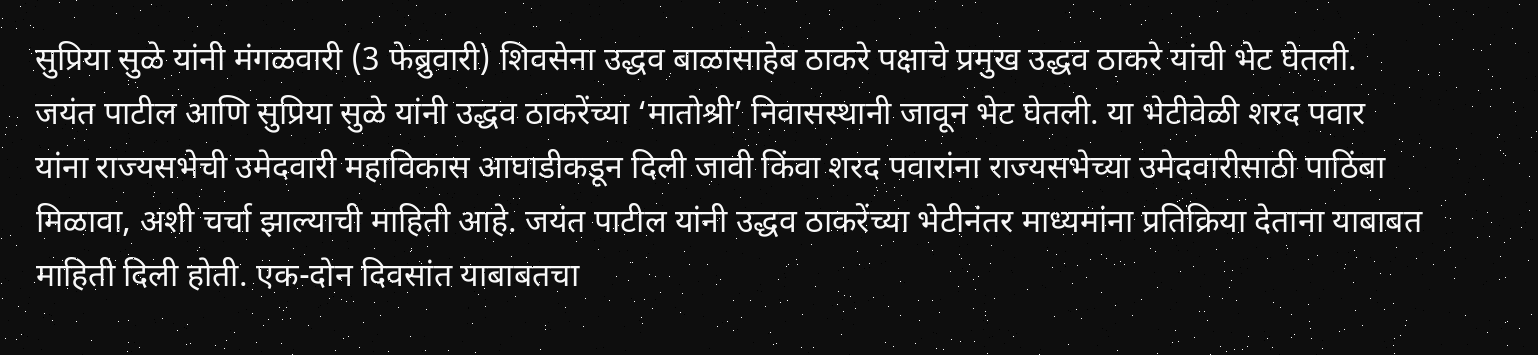सुप्रिया सुळे यांनी मंगळवारी (3 फेब्रुवारी) शिवसेना उद्धव बाळासाहेब ठाकरे पक्षाचे प्रमुख उद्धव ठाकरे यांची भेट घेतली. जयंत पाटील आणि सुप्रिया सुळे यांनी उद्धव ठाकरेंच्या ‘मातोश्री’ निवासस्थानी जावून भेट घेतली. या भेटीवेळी शरद पवार यांना राज्यसभेची उमेदवारी महाविकास आघाडीकडून दिली जावी किंवा शरद पवारांना राज्यसभेच्या उमेदवारीसाठी पाठिंबा मिळावा, अशी चर्चा झाल्याची माहिती आहे. जयंत पाटील यांनी उद्धव ठाकरेंच्या भेटीनंतर माध्यमांना प्रतिक्रिया देताना याबाबत माहिती दिली होती. एक-दोन दिवसांत याबाबतचा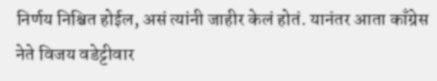निर्णय निश्चित होईल, असं त्यांनी जाहीर केलं होतं. यानंतर आता काँग्रेस नेते विजय वडेट्टीवार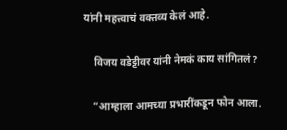यांनी महत्त्वाचं वक्तव्य केलं आहे.

    विजय वडेट्टीवर यांनी नेमकं काय सांगितलं?

    “आम्हाला आमच्या प्रभारींकडून फोन आला.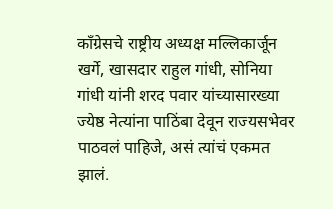काँग्रेसचे राष्ट्रीय अध्यक्ष मल्लिकार्जून खर्गे, खासदार राहुल गांधी, सोनिया गांधी यांनी शरद पवार यांच्यासारख्या ज्येष्ठ नेत्यांना पाठिंबा देवून राज्यसभेवर पाठवलं पाहिजे, असं त्यांचं एकमत झालं.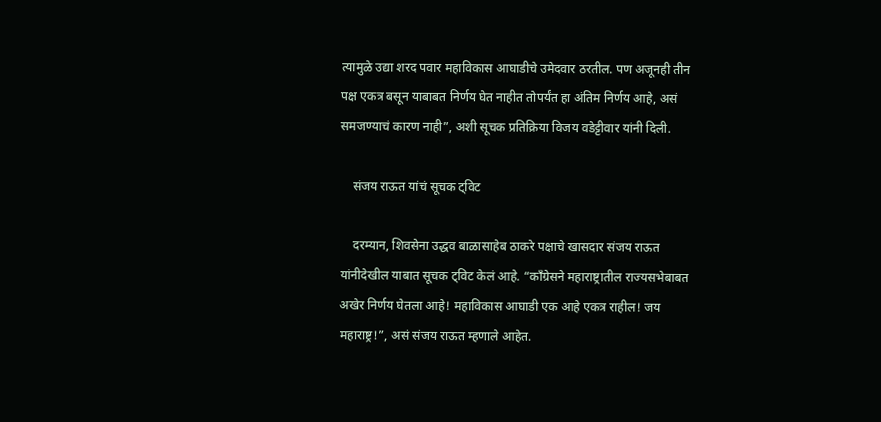त्यामुळे उद्या शरद पवार महाविकास आघाडीचे उमेदवार ठरतील. पण अजूनही तीन पक्ष एकत्र बसून याबाबत निर्णय घेत नाहीत तोपर्यंत हा अंतिम निर्णय आहे, असं समजण्याचं कारण नाही”, अशी सूचक प्रतिक्रिया विजय वडेट्टीवार यांनी दिली.

    संजय राऊत यांचं सूचक ट्विट

    दरम्यान, शिवसेना उद्धव बाळासाहेब ठाकरे पक्षाचे खासदार संजय राऊत यांनीदेखील याबात सूचक ट्विट केलं आहे. “काँग्रेसने महाराष्ट्रातील राज्यसभेबाबत अखेर निर्णय घेतला आहे! महाविकास आघाडी एक आहे एकत्र राहील! जय महाराष्ट्र!”, असं संजय राऊत म्हणाले आहेत.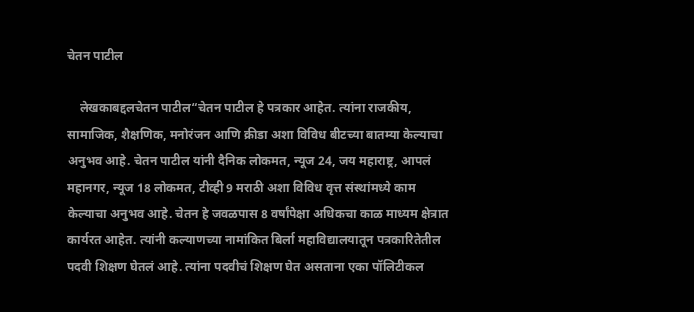चेतन पाटील

    लेखकाबद्दलचेतन पाटील“चेतन पाटील हे पत्रकार आहेत. त्यांना राजकीय, सामाजिक, शैक्षणिक, मनोरंजन आणि क्रीडा अशा विविध बीटच्या बातम्या केल्याचा अनुभव आहे. चेतन पाटील यांनी दैनिक लोकमत, न्यूज 24, जय महाराष्ट्र, आपलं महानगर, न्यूज 18 लोकमत, टीव्ही 9 मराठी अशा विविध वृत्त संस्थांमध्ये काम केल्याचा अनुभव आहे. चेतन हे जवळपास 8 वर्षांपेक्षा अधिकचा काळ माध्यम क्षेत्रात कार्यरत आहेत. त्यांनी कल्याणच्या नामांकित बिर्ला महाविद्यालयातून पत्रकारितेतील पदवी शिक्षण घेतलं आहे. त्यांना पदवीचं शिक्षण घेत असताना एका पॉलिटीकल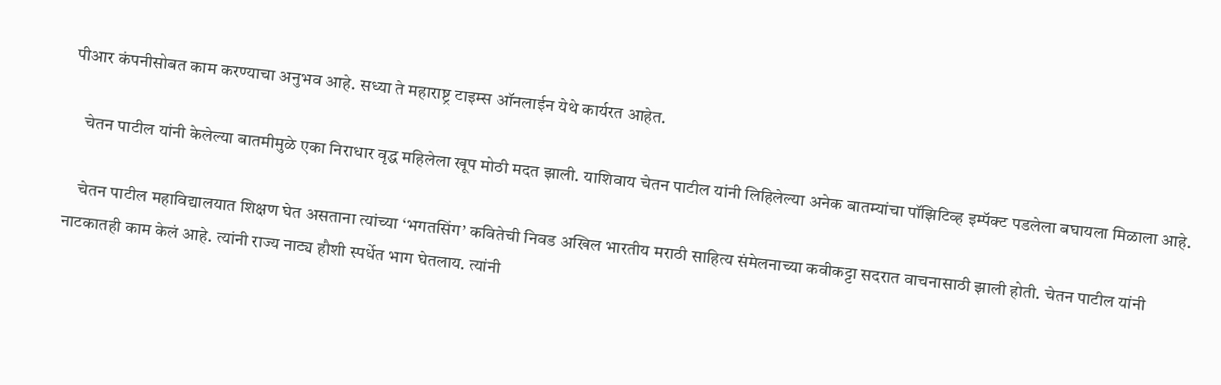पीआर कंपनीसोबत काम करण्याचा अनुभव आहे. सध्या ते महाराष्ट्र टाइम्स ऑनलाईन येथे कार्यरत आहेत.

    चेतन पाटील यांनी केलेल्या बातमीमुळे एका निराधार वृद्ध महिलेला खूप मोठी मदत झाली. याशिवाय चेतन पाटील यांनी लिहिलेल्या अनेक बातम्यांचा पॉझिटिव्ह इम्पॅक्ट पडलेला बघायला मिळाला आहे.

    चेतन पाटील महाविद्यालयात शिक्षण घेत असताना त्यांच्या ‘भगतसिंग’ कवितेची निवड अखिल भारतीय मराठी साहित्य संमेलनाच्या कवीकट्टा सदरात वाचनासाठी झाली होती. चेतन पाटील यांनी नाटकातही काम केलं आहे. त्यांनी राज्य नाट्य हौशी स्पर्धेत भाग घेतलाय. त्यांनी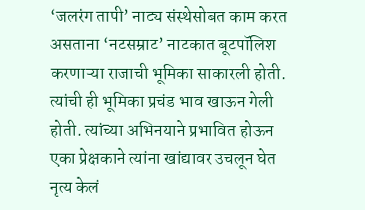‘जलरंग तापी’ नाट्य संस्थेसोबत काम करत असताना ‘नटसम्राट’ नाटकात बूटपॉलिश करणाऱ्या राजाची भूमिका साकारली होती. त्यांची ही भूमिका प्रचंड भाव खाऊन गेली होती. त्यांच्या अभिनयाने प्रभावित होऊन एका प्रेक्षकाने त्यांना खांद्यावर उचलून घेत नृत्य केलं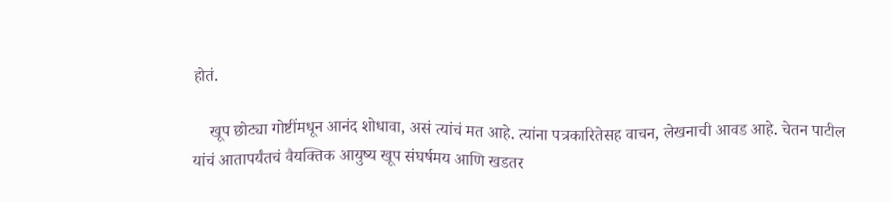होतं.

    खूप छोट्या गोष्टींमधून आनंद शोधावा, असं त्यांचं मत आहे. त्यांना पत्रकारितेसह वाचन, लेखनाची आवड आहे. चेतन पाटील यांचं आतापर्यंतचं वैयक्तिक आयुष्य खूप संघर्षमय आणि खडतर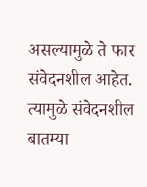असल्यामुळे ते फार संवेदनशील आहेत. त्यामुळे संवेदनशील बातम्या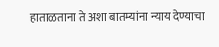हाताळताना ते अशा बातम्यांना न्याय देण्याचा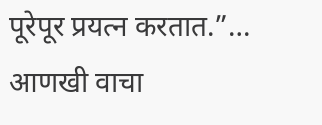पूरेपूर प्रयत्न करतात.”… आणखी वाचा